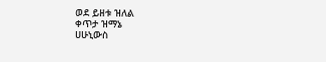ወደ ይዘቱ ዝለል
ቀጥታ ዝማኔ
ሀሁኒውስ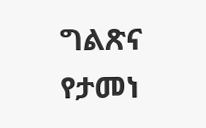ግልጽና የታመነ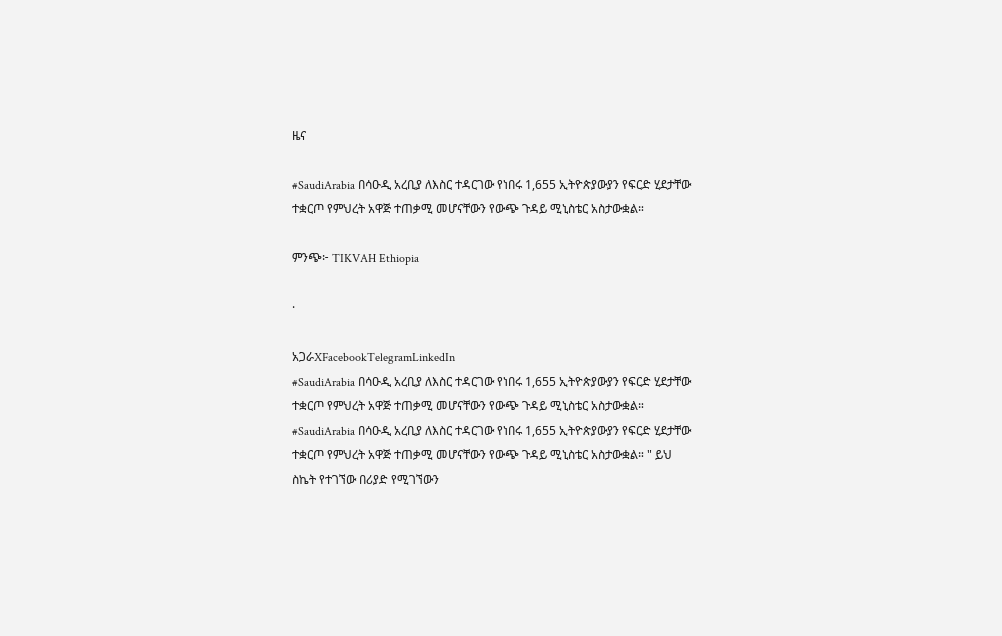ዜና

#SaudiArabia በሳዑዲ አረቢያ ለእስር ተዳርገው የነበሩ 1,655 ኢትዮጵያውያን የፍርድ ሂደታቸው ተቋርጦ የምህረት አዋጅ ተጠቃሚ መሆናቸውን የውጭ ጉዳይ ሚኒስቴር አስታውቋል።

ምንጭ፦ TIKVAH Ethiopia

·

አጋራXFacebookTelegramLinkedIn
#SaudiArabia በሳዑዲ አረቢያ ለእስር ተዳርገው የነበሩ 1,655 ኢትዮጵያውያን የፍርድ ሂደታቸው ተቋርጦ የምህረት አዋጅ ተጠቃሚ መሆናቸውን የውጭ ጉዳይ ሚኒስቴር አስታውቋል።
#SaudiArabia በሳዑዲ አረቢያ ለእስር ተዳርገው የነበሩ 1,655 ኢትዮጵያውያን የፍርድ ሂደታቸው ተቋርጦ የምህረት አዋጅ ተጠቃሚ መሆናቸውን የውጭ ጉዳይ ሚኒስቴር አስታውቋል። " ይህ ስኬት የተገኘው በሪያድ የሚገኘውን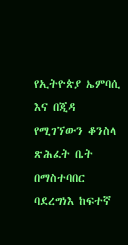የኢትዮጵያ ኤምባሲ እና በጂዳ የሚገኘውን ቆንስላ ጽሕፈት ቤት በማስተባበር ባደረግነእ ከፍተኛ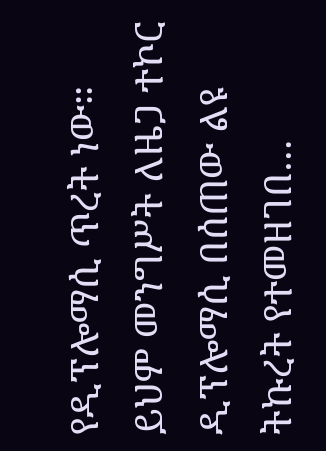የዲፕሎማሲ ጥረት ነው። ይህም መንግሥት ለዜጋ ተኮር ዲፕሎማሲ በሰጠው ልዩ ትኩረት የተመዘገበ…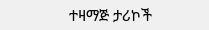ተዛማጅ ታሪኮች